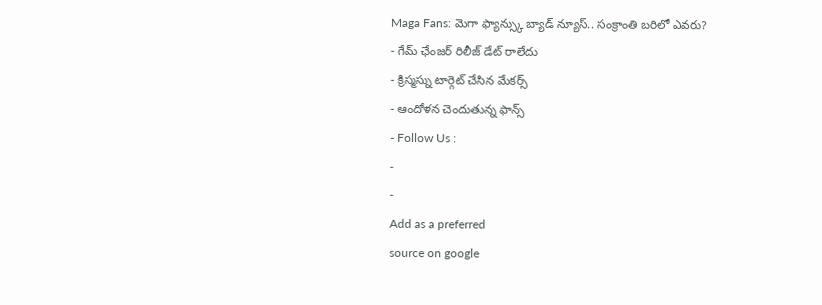Maga Fans: మెగా ఫ్యాన్స్కు బ్యాడ్ న్యూస్.. సంక్రాంతి బరిలో ఎవరు?
- గేమ్ ఛేంజర్ రిలీజ్ డేట్ రాలేదు
- క్రిస్మస్ను టార్గెట్ చేసిన మేకర్స్
- ఆందోళన చెందుతున్న ఫాన్స్
- Follow Us :
-
-
Add as a preferred
source on google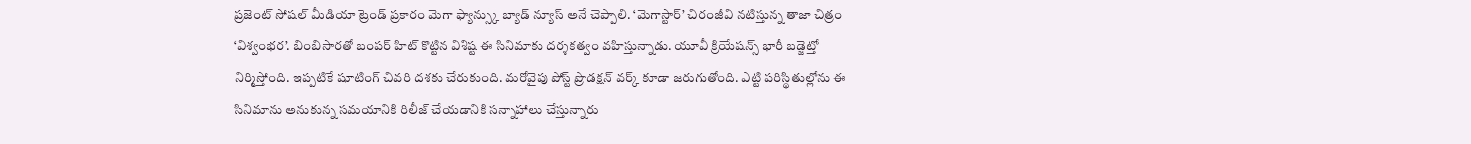ప్రజెంట్ సోషల్ మీడియా ట్రెండ్ ప్రకారం మెగా ఫ్యాన్స్కు బ్యాడ్ న్యూస్ అనే చెప్పాలి. ‘మెగాస్టార్’ చిరంజీవి నటిస్తున్న తాజా చిత్రం ‘విశ్వంభర’. బింబిసారతో బంపర్ హిట్ కొట్టిన విశిష్ట ఈ సినిమాకు దర్శకత్వం వహిస్తున్నాడు. యూవీ క్రియేషన్స్ భారీ బడ్జెట్తో నిర్మిస్తోంది. ఇప్పటికే షూటింగ్ చివరి దశకు చేరుకుంది. మరోవైపు పోస్ట్ ప్రొడక్షన్ వర్క్ కూడా జరుగుతోంది. ఎట్టి పరిస్థితుల్లోను ఈ సినిమాను అనుకున్న సమయానికి రిలీజ్ చేయడానికి సన్నాహాలు చేస్తున్నారు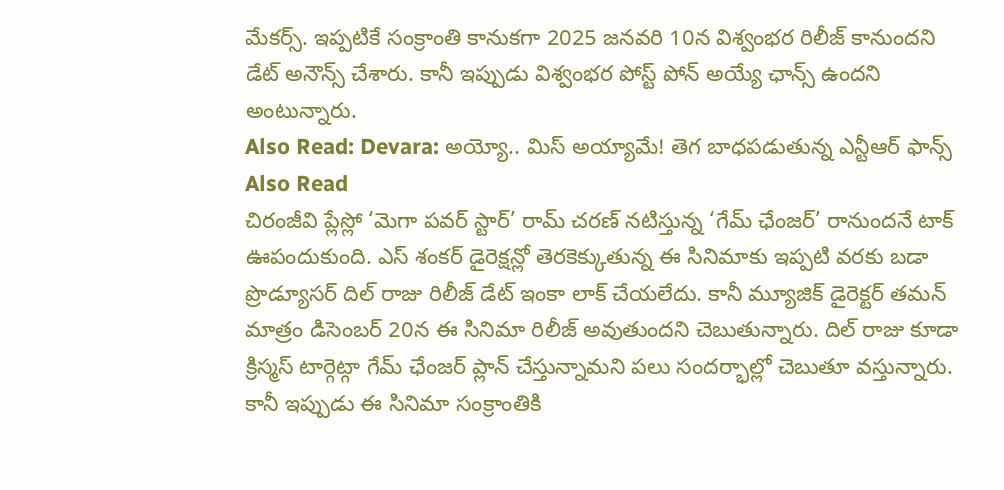మేకర్స్. ఇప్పటికే సంక్రాంతి కానుకగా 2025 జనవరి 10న విశ్వంభర రిలీజ్ కానుందని డేట్ అనౌన్స్ చేశారు. కానీ ఇప్పుడు విశ్వంభర పోస్ట్ పోన్ అయ్యే ఛాన్స్ ఉందని అంటున్నారు.
Also Read: Devara: అయ్యో.. మిస్ అయ్యామే! తెగ బాధపడుతున్న ఎన్టీఆర్ ఫాన్స్
Also Read
చిరంజీవి ప్లేస్లో ‘మెగా పవర్ స్టార్’ రామ్ చరణ్ నటిస్తున్న ‘గేమ్ ఛేంజర్’ రానుందనే టాక్ ఊపందుకుంది. ఎస్ శంకర్ డైరెక్షన్లో తెరకెక్కుతున్న ఈ సినిమాకు ఇప్పటి వరకు బడా ప్రొడ్యూసర్ దిల్ రాజు రిలీజ్ డేట్ ఇంకా లాక్ చేయలేదు. కానీ మ్యూజిక్ డైరెక్టర్ తమన్ మాత్రం డిసెంబర్ 20న ఈ సినిమా రిలీజ్ అవుతుందని చెబుతున్నారు. దిల్ రాజు కూడా క్రిస్మస్ టార్గెట్గా గేమ్ ఛేంజర్ ప్లాన్ చేస్తున్నామని పలు సందర్భాల్లో చెబుతూ వస్తున్నారు. కానీ ఇప్పుడు ఈ సినిమా సంక్రాంతికి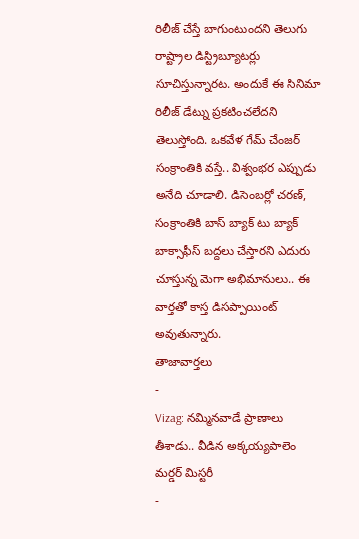రిలీజ్ చేస్తే బాగుంటుందని తెలుగు రాష్ట్రాల డిస్ట్రిబ్యూటర్లు సూచిస్తున్నారట. అందుకే ఈ సినిమా రిలీజ్ డేట్ను ప్రకటించలేదని తెలుస్తోంది. ఒకవేళ గేమ్ చేంజర్ సంక్రాంతికి వస్తే.. విశ్వంభర ఎప్పుడు అనేది చూడాలి. డిసెంబర్లో చరణ్, సంక్రాంతికి బాస్ బ్యాక్ టు బ్యాక్ బాక్సాఫీస్ బద్దలు చేస్తారని ఎదురు చూస్తున్న మెగా అభిమానులు.. ఈ వార్తతో కాస్త డిసప్పాయింట్ అవుతున్నారు.
తాజావార్తలు
-
Vizag: నమ్మినవాడే ప్రాణాలు తీశాడు.. వీడిన అక్కయ్యపాలెం మర్డర్ మిస్టరీ
-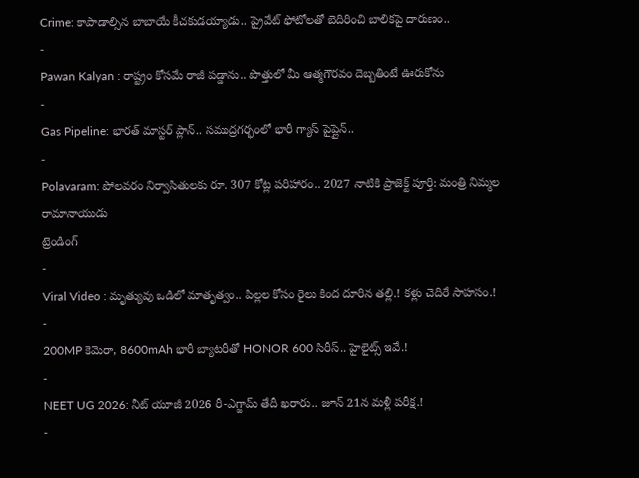Crime: కాపాడాల్సిన బాబాయే కీచకుడయ్యాడు.. ప్రైవేట్ ఫోటోలతో బెదిరించి బాలికపై దారుణం..
-
Pawan Kalyan : రాష్ట్రం కోసమే రాజీ పడ్డాను.. పొత్తులో మీ ఆత్మగౌరవం దెబ్బతింటే ఊరుకోను
-
Gas Pipeline: భారత్ మాస్టర్ ప్లాన్.. సముద్రగర్భంలో భారీ గ్యాస్ పైప్లైన్..
-
Polavaram: పోలవరం నిర్వాసితులకు రూ. 307 కోట్ల పరిహారం.. 2027 నాటికి ప్రాజెక్ట్ పూర్తి: మంత్రి నిమ్మల రామానాయుడు
ట్రెండింగ్
-
Viral Video : మృత్యువు ఒడిలో మాతృత్వం.. పిల్లల కోసం రైలు కింద దూరిన తల్లి.! కళ్లు చెదిరే సాహసం.!
-
200MP కెమెరా, 8600mAh భారీ బ్యాటరీతో HONOR 600 సిరీస్.. హైలైట్స్ ఇవే.!
-
NEET UG 2026: నీట్ యూజీ 2026 రీ-ఎగ్జామ్ తేదీ ఖరారు.. జూన్ 21న మళ్లీ పరీక్ష.!
-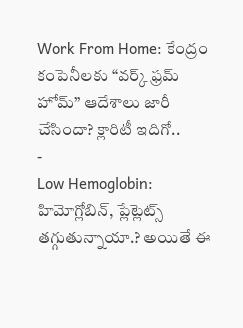Work From Home: కేంద్రం కంపెనీలకు “వర్క్ ఫ్రమ్ హోమ్” ఆదేశాలు జారీ చేసిందా? క్లారిటీ ఇదిగో..
-
Low Hemoglobin: హిమోగ్లోబిన్, ప్లేట్లెట్స్ తగ్గుతున్నాయా.? అయితే ఈ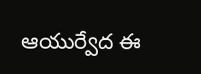ఆయుర్వేద ఈ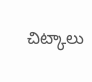చిట్కాలు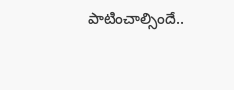పాటించాల్సిందే..